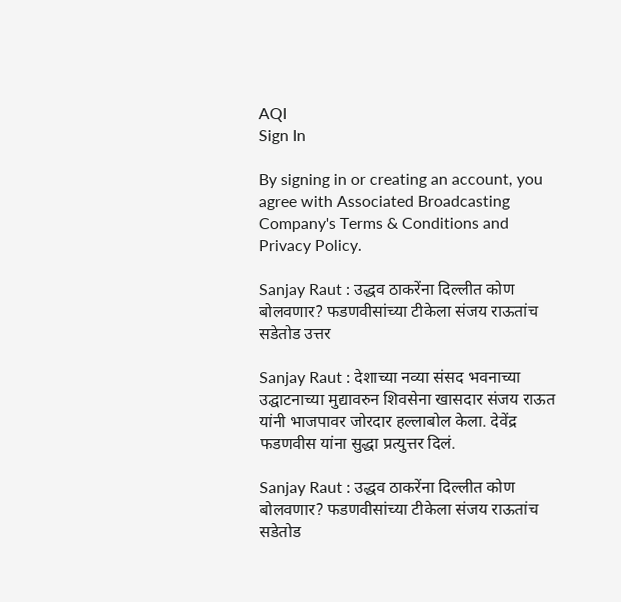AQI
Sign In

By signing in or creating an account, you agree with Associated Broadcasting Company's Terms & Conditions and Privacy Policy.

Sanjay Raut : उद्धव ठाकरेंना दिल्लीत कोण बोलवणार? फडणवीसांच्या टीकेला संजय राऊतांच सडेतोड उत्तर

Sanjay Raut : देशाच्या नव्या संसद भवनाच्या उद्घाटनाच्या मुद्यावरुन शिवसेना खासदार संजय राऊत यांनी भाजपावर जोरदार हल्लाबोल केला. देवेंद्र फडणवीस यांना सुद्धा प्रत्युत्तर दिलं.

Sanjay Raut : उद्धव ठाकरेंना दिल्लीत कोण बोलवणार? फडणवीसांच्या टीकेला संजय राऊतांच सडेतोड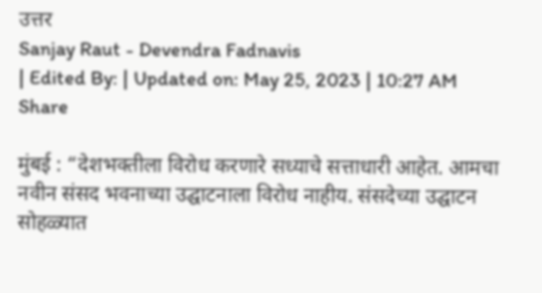उत्तर
Sanjay Raut - Devendra Fadnavis
| Edited By: | Updated on: May 25, 2023 | 10:27 AM
Share

मुंबई : “देशभक्तीला विरोध करणारे सध्याचे सत्ताधारी आहेत. आमचा नवीन संसद भवनाच्या उद्घाटनाला विरोध नाहीय. संसदेच्या उद्घाटन सोहळ्यात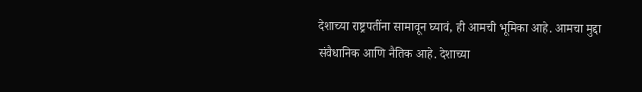देशाच्या राष्ट्रपतींना सामावून घ्यावं, ही आमची भूमिका आहे. आमचा मुद्दा संवैधानिक आणि नैतिक आहे. देशाच्या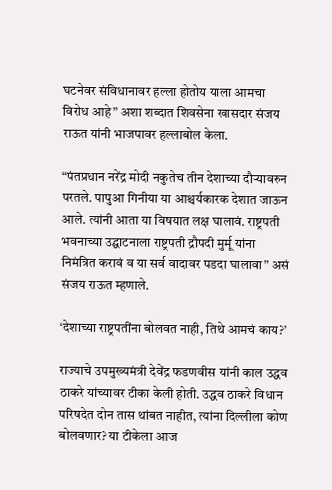घटनेवर संविधानावर हल्ला होतोय याला आमचा विरोध आहे” अशा शब्दात शिवसेना खासदार संजय राऊत यांनी भाजपावर हल्लाबोल केला.

“पंतप्रधान नरेंद्र मोदी नकुतेच तीन देशाच्या दौऱ्यावरुन परतले. पापुआ गिनीया या आश्चर्यकारक देशात जाऊन आले. त्यांनी आता या विषयात लक्ष घालावं. राष्ट्रपती भवनाच्या उद्घाटनाला राष्ट्रपती द्रौपदी मुर्मू यांना निमंत्रित करावं व या सर्व वादावर पडदा घालावा” असं संजय राऊत म्हणाले.

‘देशाच्या राष्ट्रपतींना बोलवत नाही, तिथे आमचं काय?’

राज्याचे उपमुख्यमंत्री देवेंद्र फडणवीस यांनी काल उद्धव ठाकरे यांच्यावर टीका केली होती. उद्धव ठाकरे विधान परिषदेत दोन तास थांबत नाहीत, त्यांना दिल्लीला कोण बोलवणार? या टीकेला आज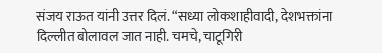संजय राऊत यांनी उत्तर दिलं. “सध्या लोकशाहीवादी, देशभक्तांना दिल्लीत बोलावल जात नाही. चमचे, चाटूगिरी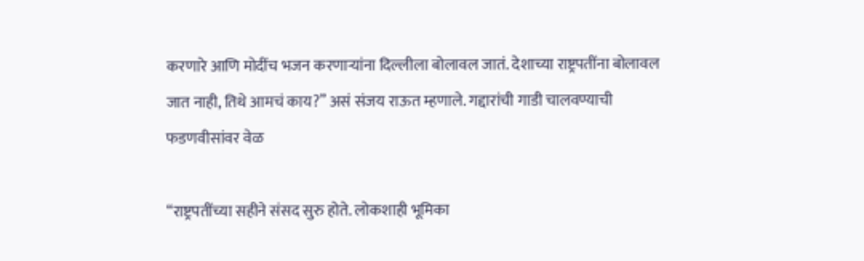करणारे आणि मोदींच भजन करणाऱ्यांना दिल्लीला बोलावल जातं. देशाच्या राष्ट्रपतींना बोलावल जात नाही, तिथे आमचं काय?” असं संजय राऊत म्हणाले. गद्दारांची गाडी चालवण्याची फडणवीसांवर वेळ

“राष्ट्रपतींच्या सहीने संसद सुरु होते. लोकशाही भूमिका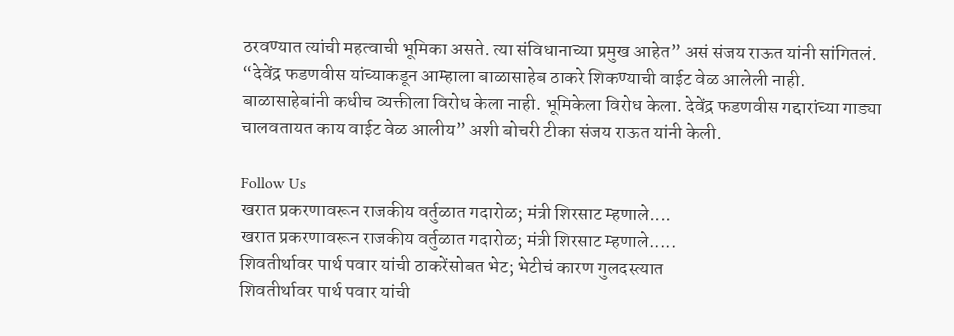ठरवण्यात त्यांची महत्वाची भूमिका असते. त्या संविधानाच्या प्रमुख आहेत” असं संजय राऊत यांनी सांगितलं. “देवेंद्र फडणवीस यांच्याकडून आम्हाला बाळासाहेब ठाकरे शिकण्याची वाईट वेळ आलेली नाही. बाळासाहेबांनी कधीच व्यक्तीला विरोध केला नाही. भूमिकेला विरोध केला. देवेंद्र फडणवीस गद्दारांच्या गाड्या चालवतायत काय वाईट वेळ आलीय” अशी बोचरी टीका संजय राऊत यांनी केली.

Follow Us
खरात प्रकरणावरून राजकीय वर्तुळात गदारोळ; मंत्री शिरसाट म्हणाले....
खरात प्रकरणावरून राजकीय वर्तुळात गदारोळ; मंत्री शिरसाट म्हणाले.....
शिवतीर्थावर पार्थ पवार यांची ठाकरेंसोबत भेट; भेटीचं कारण गुलदस्त्यात
शिवतीर्थावर पार्थ पवार यांची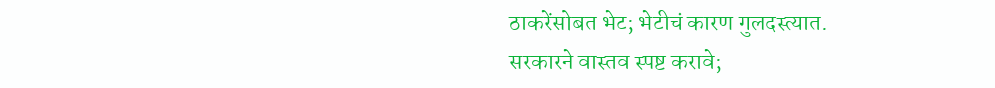ठाकरेंसोबत भेट; भेटीचं कारण गुलदस्त्यात.
सरकारने वास्तव स्पष्ट करावे;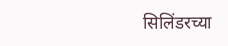सिलिंडरच्या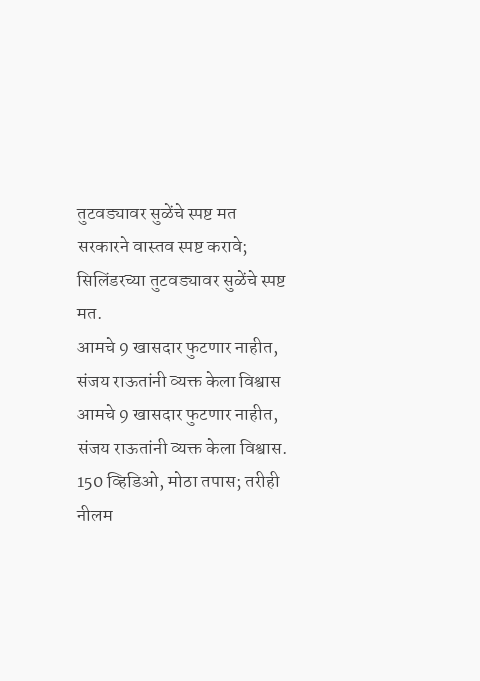तुटवड्यावर सुळेंचे स्पष्ट मत
सरकारने वास्तव स्पष्ट करावे; सिलिंडरच्या तुटवड्यावर सुळेंचे स्पष्ट मत.
आमचे 9 खासदार फुटणार नाहीत, संजय राऊतांनी व्यक्त केला विश्वास
आमचे 9 खासदार फुटणार नाहीत, संजय राऊतांनी व्यक्त केला विश्वास.
150 व्हिडिओ, मोठा तपास; तरीही नीलम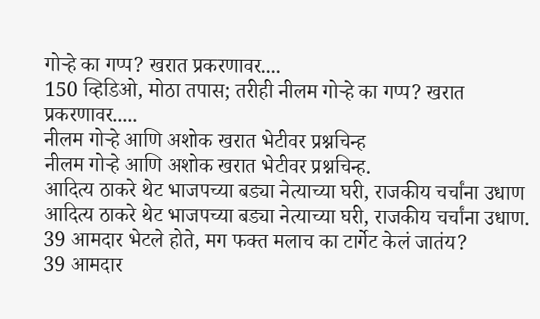गोऱ्हे का गप्प? खरात प्रकरणावर....
150 व्हिडिओ, मोठा तपास; तरीही नीलम गोऱ्हे का गप्प? खरात प्रकरणावर.....
नीलम गोऱ्हे आणि अशोक खरात भेटीवर प्रश्नचिन्ह
नीलम गोऱ्हे आणि अशोक खरात भेटीवर प्रश्नचिन्ह.
आदित्य ठाकरे थेट भाजपच्या बड्या नेत्याच्या घरी, राजकीय चर्चांना उधाण
आदित्य ठाकरे थेट भाजपच्या बड्या नेत्याच्या घरी, राजकीय चर्चांना उधाण.
39 आमदार भेटले होते, मग फक्त मलाच का टार्गेट केलं जातंय?
39 आमदार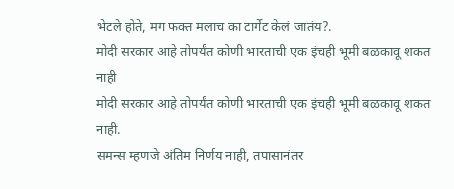भेटले होते, मग फक्त मलाच का टार्गेट केलं जातंय?.
मोदी सरकार आहे तोपर्यंत कोणी भारताची एक इंचही भूमी बळकावू शकत नाही
मोदी सरकार आहे तोपर्यंत कोणी भारताची एक इंचही भूमी बळकावू शकत नाही.
समन्स म्हणजे अंतिम निर्णय नाही, तपासानंतर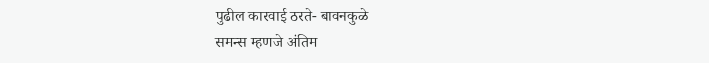पुढील कारवाई ठरते- बावनकुळे
समन्स म्हणजे अंतिम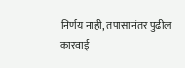निर्णय नाही, तपासानंतर पुढील कारवाई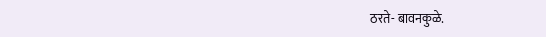ठरते- बावनकुळे.